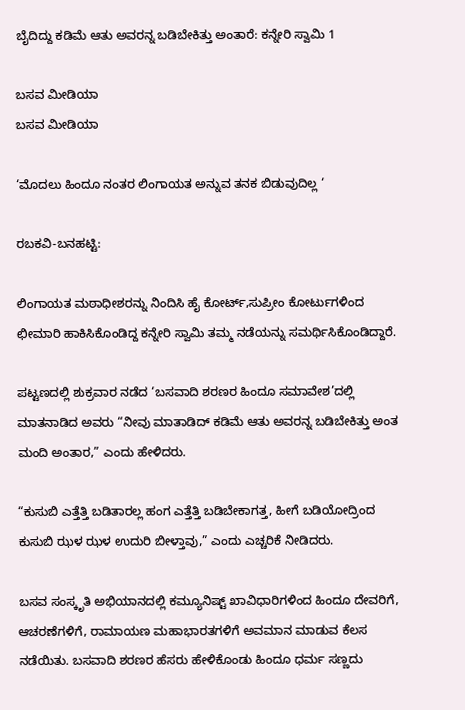ಬೈದಿದ್ದು ಕಡಿಮೆ ಆತು ಅವರನ್ನ ಬಡಿಬೇಕಿತ್ತು ಅಂತಾರೆ: ಕನ್ನೇರಿ ಸ್ವಾಮಿ 1

ಬಸವ ಮೀಡಿಯಾ
ಬಸವ ಮೀಡಿಯಾ

‘ಮೊದಲು ಹಿಂದೂ ನಂತರ ಲಿಂಗಾಯತ ಅನ್ನುವ ತನಕ ಬಿಡುವುದಿಲ್ಲ ‘

ರಬಕವಿ-ಬನಹಟ್ಟಿ:

ಲಿಂಗಾಯತ ಮಠಾಧೀಶರನ್ನು ನಿಂದಿಸಿ ಹೈ ಕೋರ್ಟ್,ಸುಪ್ರೀಂ ಕೋರ್ಟುಗಳಿಂದ ಛೀಮಾರಿ ಹಾಕಿಸಿಕೊಂಡಿದ್ದ ಕನ್ನೇರಿ ಸ್ವಾಮಿ ತಮ್ಮ ನಡೆಯನ್ನು ಸಮರ್ಥಿಸಿಕೊಂಡಿದ್ದಾರೆ.

ಪಟ್ಟಣದಲ್ಲಿ ಶುಕ್ರವಾರ ನಡೆದ ‘ಬಸವಾದಿ ಶರಣರ ಹಿಂದೂ ಸಮಾವೇಶ’ದಲ್ಲಿ ಮಾತನಾಡಿದ ಅವರು “ನೀವು ಮಾತಾಡಿದ್ ಕಡಿಮೆ ಆತು ಅವರನ್ನ ಬಡಿಬೇಕಿತ್ತು ಅಂತ ಮಂದಿ ಅಂತಾರ,” ಎಂದು ಹೇಳಿದರು.

“ಕುಸುಬಿ ಎತ್ತೆತ್ತಿ ಬಡಿತಾರಲ್ಲ ಹಂಗ ಎತ್ತೆತ್ತಿ ಬಡಿಬೇಕಾಗತ್ತ, ಹೀಗೆ ಬಡಿಯೋದ್ರಿಂದ ಕುಸುಬಿ ಝಳ ಝಳ ಉದುರಿ ಬೀಳ್ತಾವು,” ಎಂದು ಎಚ್ಚರಿಕೆ ನೀಡಿದರು.

ಬಸವ ಸಂಸ್ಕೃತಿ ಅಭಿಯಾನದಲ್ಲಿ ಕಮ್ಯೂನಿಷ್ಟ್ ಖಾವಿಧಾರಿಗಳಿಂದ ಹಿಂದೂ ದೇವರಿಗೆ, ಆಚರಣೆಗಳಿಗೆ, ರಾಮಾಯಣ ಮಹಾಭಾರತಗಳಿಗೆ ಅವಮಾನ ಮಾಡುವ ಕೆಲಸ ನಡೆಯಿತು. ಬಸವಾದಿ ಶರಣರ ಹೆಸರು ಹೇಳಿಕೊಂಡು ಹಿಂದೂ ಧರ್ಮ ಸಣ್ಣದು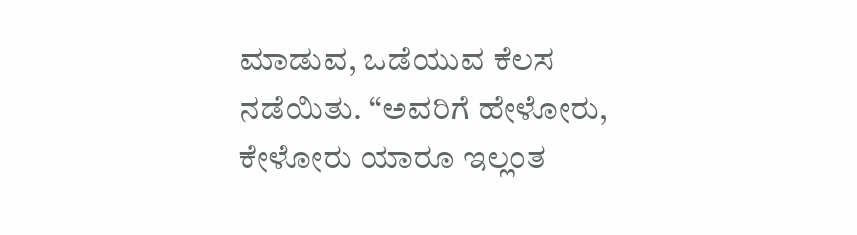ಮಾಡುವ, ಒಡೆಯುವ ಕೆಲಸ ನಡೆಯಿತು. “ಅವರಿಗೆ ಹೇಳೋರು, ಕೇಳೋರು ಯಾರೂ ಇಲ್ಲಂತ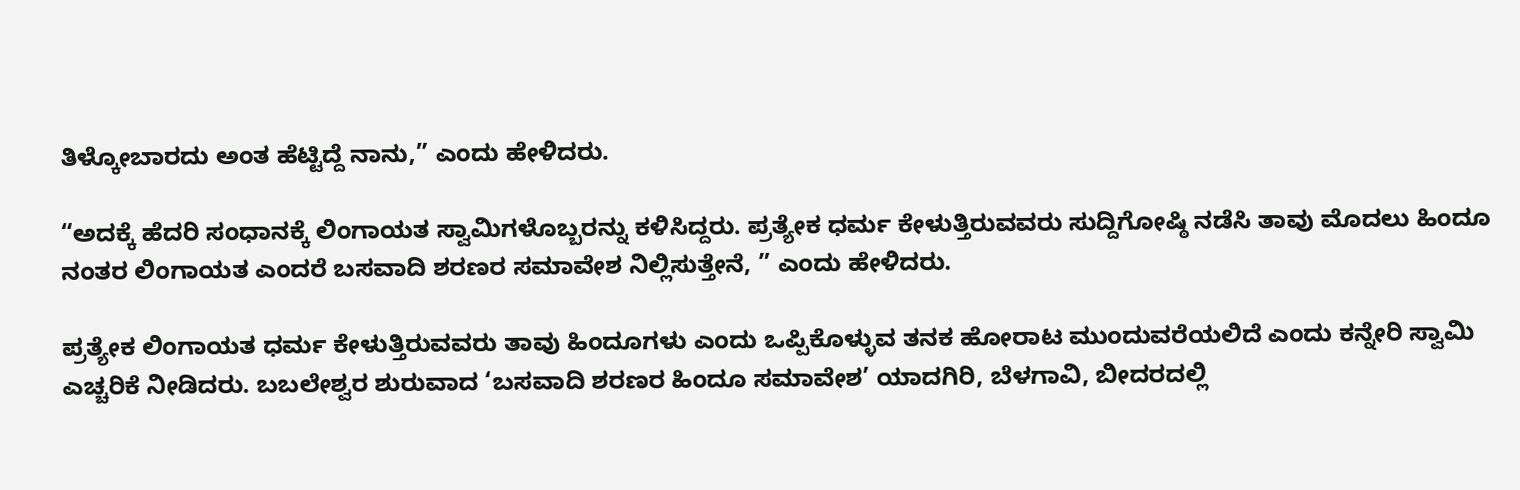ತಿಳ್ಕೋಬಾರದು ಅಂತ ಹೆಟ್ಟಿದ್ದೆ ನಾನು,” ಎಂದು ಹೇಳಿದರು.

“ಅದಕ್ಕೆ ಹೆದರಿ ಸಂಧಾನಕ್ಕೆ ಲಿಂಗಾಯತ ಸ್ವಾಮಿಗಳೊಬ್ಬರನ್ನು ಕಳಿಸಿದ್ದರು. ಪ್ರತ್ಯೇಕ ಧರ್ಮ ಕೇಳುತ್ತಿರುವವರು ಸುದ್ದಿಗೋಷ್ಠಿ ನಡೆಸಿ ತಾವು ಮೊದಲು ಹಿಂದೂ ನಂತರ ಲಿಂಗಾಯತ ಎಂದರೆ ಬಸವಾದಿ ಶರಣರ ಸಮಾವೇಶ ನಿಲ್ಲಿಸುತ್ತೇನೆ, ” ಎಂದು ಹೇಳಿದರು.

ಪ್ರತ್ಯೇಕ ಲಿಂಗಾಯತ ಧರ್ಮ ಕೇಳುತ್ತಿರುವವರು ತಾವು ಹಿಂದೂಗಳು ಎಂದು ಒಪ್ಪಿಕೊಳ್ಳುವ ತನಕ ಹೋರಾಟ ಮುಂದುವರೆಯಲಿದೆ ಎಂದು ಕನ್ನೇರಿ ಸ್ವಾಮಿ ಎಚ್ಚರಿಕೆ ನೀಡಿದರು. ಬಬಲೇಶ್ವರ ಶುರುವಾದ ‘ಬಸವಾದಿ ಶರಣರ ಹಿಂದೂ ಸಮಾವೇಶ’ ಯಾದಗಿರಿ, ಬೆಳಗಾವಿ, ಬೀದರದಲ್ಲಿ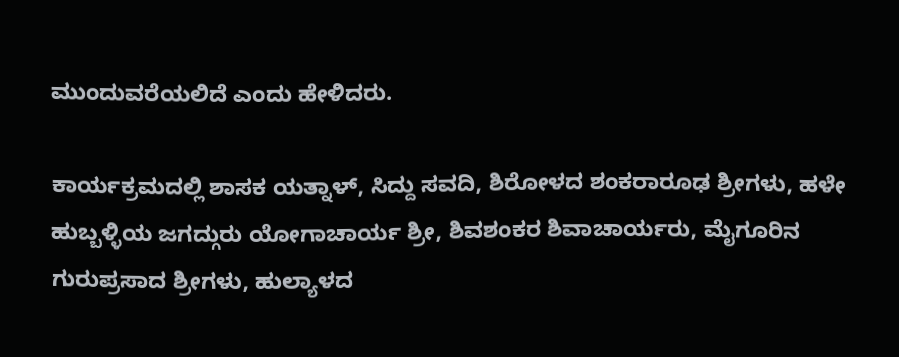ಮುಂದುವರೆಯಲಿದೆ ಎಂದು ಹೇಳಿದರು.

ಕಾರ್ಯಕ್ರಮದಲ್ಲಿ ಶಾಸಕ ಯತ್ನಾಳ್, ಸಿದ್ದು ಸವದಿ, ಶಿರೋಳದ ಶಂಕರಾರೂಢ ಶ್ರೀಗಳು, ಹಳೇ ಹುಬ್ಬಳ್ಳಿಯ ಜಗದ್ಗುರು ಯೋಗಾಚಾರ್ಯ ಶ್ರೀ, ಶಿವಶಂಕರ ಶಿವಾಚಾರ್ಯರು, ಮೈಗೂರಿನ ಗುರುಪ್ರಸಾದ ಶ್ರೀಗಳು, ಹುಲ್ಯಾಳದ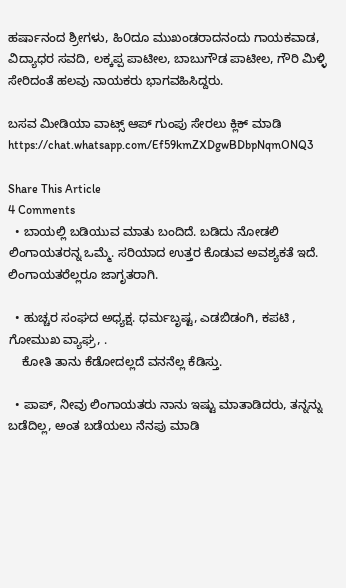ಹರ್ಷಾನಂದ ಶ್ರೀಗಳು, ಹಿ೦ದೂ ಮುಖಂಡರಾದನಂದು ಗಾಯಕವಾಡ, ವಿದ್ಯಾಧರ ಸವದಿ, ಲಕ್ಕಪ್ಪ ಪಾಟೀಲ, ಬಾಬುಗೌಡ ಪಾಟೀಲ, ಗೌರಿ ಮಿಳ್ಳಿ ಸೇರಿದಂತೆ ಹಲವು ನಾಯಕರು ಭಾಗವಹಿಸಿದ್ದರು.

ಬಸವ ಮೀಡಿಯಾ ವಾಟ್ಸ್ ಆಪ್ ಗುಂಪು ಸೇರಲು ಕ್ಲಿಕ್ ಮಾಡಿ
https://chat.whatsapp.com/Ef59kmZXDgwBDbpNqmONQ3

Share This Article
4 Comments
  • ಬಾಯಲ್ಲಿ ಬಡಿಯುವ ಮಾತು ಬಂದಿದೆ. ಬಡಿದು ನೋಡಲಿ ಲಿಂಗಾಯತರನ್ನ ಒಮ್ಮೆ. ಸರಿಯಾದ ಉತ್ತರ ಕೊಡುವ ಅವಶ್ಯಕತೆ ಇದೆ. ಲಿಂಗಾಯತರೆಲ್ಲರೂ ಜಾಗೃತರಾಗಿ.

  • ಹುಚ್ಚರ ಸಂಘದ ಅಧ್ಯಕ್ಷ. ಧರ್ಮಬೃಷ್ಟ, ಎಡಬಿಡಂಗಿ, ಕಪಟಿ , ಗೋಮುಖ ವ್ಯಾಘ್ರ, .
    ಕೋತಿ ತಾನು ಕೆಡೋದಲ್ಲದೆ ವನನೆಲ್ಲ ಕೆಡಿಸ್ತು.

  • ಪಾಪ್, ನೀವು ಲಿಂಗಾಯತರು ನಾನು ಇಷ್ಟು ಮಾತಾಡಿದರು, ತನ್ನನ್ನು ಬಡೆದಿಲ್ಲ, ಅಂತ ಬಡೆಯಲು ನೆನಪು ಮಾಡಿ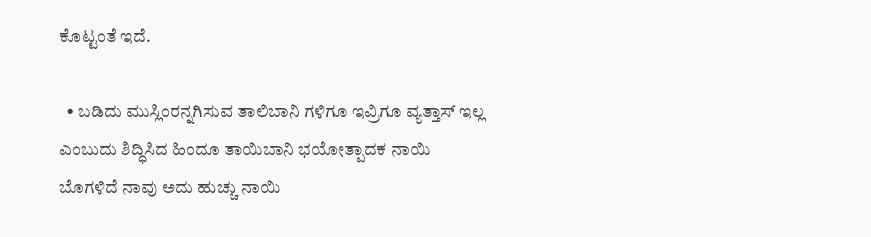ಕೊಟ್ಟಂತೆ ಇದೆ.

  • ಬಡಿದು ಮುಸ್ಲಿಂರನ್ನಗಿಸುವ ತಾಲಿಬಾನಿ ಗಳಿಗೂ ಇವ್ರಿಗೂ ವ್ಯತ್ತಾಸ್ ಇಲ್ಲ ಎಂಬುದು ಶಿದ್ಧಿಸಿದ ಹಿಂದೂ ತಾಯಿಬಾನಿ ಭಯೋತ್ಪಾದಕ ನಾಯಿ ಬೊಗಳಿದೆ ನಾವು ಅದು ಹುಚ್ಚು ನಾಯಿ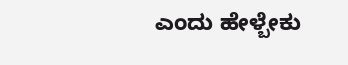ಎಂದು ಹೇಳ್ಬೇಕು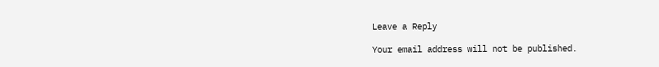Leave a Reply

Your email address will not be published.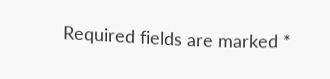Required fields are marked *